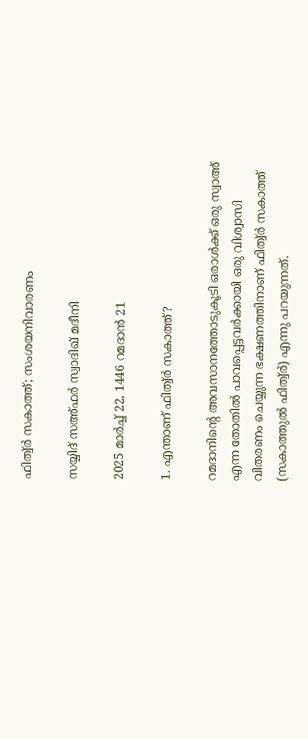ഫിത്വ‌്‌ർ സകാത്ത്; സംശയനിവാരണം

സയ്യിദ് സഅ്ഫർ സ്വാദിഖ് മദീനി

2025 മാർച്ച് 22, 1446 റമദാൻ 21

1. എന്താണ് ഫിത്വ‌്‌ർ സകാത്ത്?

റമദാനിന്റെ അവസാനത്തോടുകൂടി ഒരാൾക്ക് ഒരു സ്വാഅ് എന്ന തോതിൽ പാവപ്പെട്ടവർക്കായി ഒരു വിശ്വാസി വിതരണം ചെയ്യുന്ന ഭക്ഷണത്തിനാണ് ഫിത്വ‌്‌ർ സകാത്ത് (സകാത്തുൽ ഫിത്വ‌്‌ർ) എന്നു പറയുന്നത്.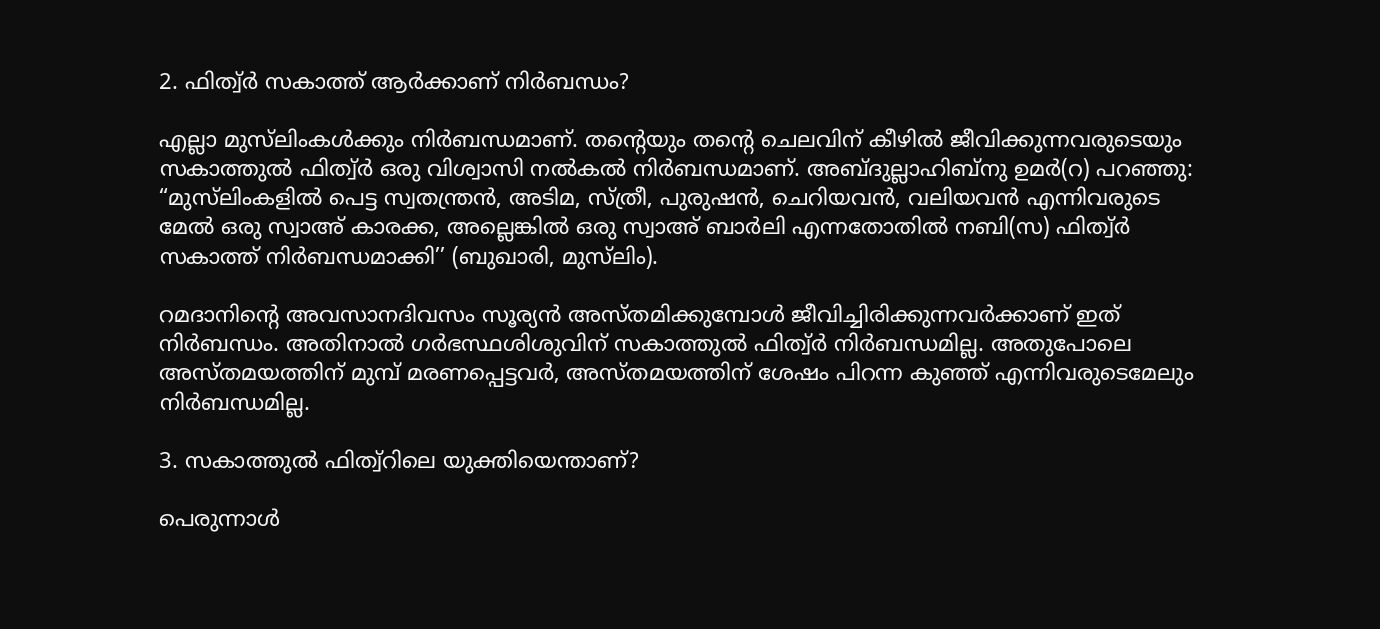2. ഫിത്വ‌്‌ർ സകാത്ത് ആർക്കാണ് നിർബന്ധം?

എല്ലാ മുസ്‌ലിംകൾക്കും നിർബന്ധമാണ്. തന്റെയും തന്റെ ചെലവിന് കീഴിൽ ജീവിക്കുന്നവരുടെയും സകാത്തുൽ ഫിത്വ‌്‌ർ ഒരു വിശ്വാസി നൽകൽ നിർബന്ധമാണ്. അബ്ദുല്ലാഹിബ്‌നു ഉമർ(റ) പറഞ്ഞു: “മുസ്‌ലിംകളിൽ പെട്ട സ്വതന്ത്രൻ, അടിമ, സ്ത്രീ, പുരുഷൻ, ചെറിയവൻ, വലിയവൻ എന്നിവരുടെ മേൽ ഒരു സ്വാഅ് കാരക്ക, അല്ലെങ്കിൽ ഒരു സ്വാഅ് ബാർലി എന്നതോതിൽ നബി(സ) ഫിത്വ‌്‌ർ സകാത്ത് നിർബന്ധമാക്കി’’ (ബുഖാരി, മുസ്‌ലിം).

റമദാനിന്റെ അവസാനദിവസം സൂര്യൻ അസ്തമിക്കുമ്പോൾ ജീവിച്ചിരിക്കുന്നവർക്കാണ് ഇത് നിർബന്ധം. അതിനാൽ ഗർഭസ്ഥശിശുവിന് സകാത്തുൽ ഫിത്വ‌്‌ർ നിർബന്ധമില്ല. അതുപോലെ അസ്തമയത്തിന് മുമ്പ് മരണപ്പെട്ടവർ, അസ്തമയത്തിന് ശേഷം പിറന്ന കുഞ്ഞ് എന്നിവരുടെമേലും നിർബന്ധമില്ല.

3. സകാത്തുൽ ഫിത്വ്‌റിലെ യുക്തിയെന്താണ്?

പെരുന്നാൾ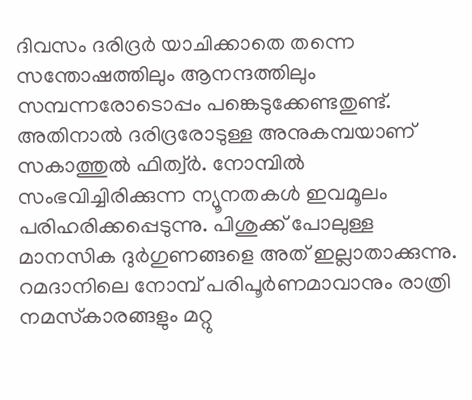ദിവസം ദരിദ്രർ യാചിക്കാതെ തന്നെ സന്തോഷത്തിലും ആനന്ദത്തിലും സമ്പന്നരോടൊപ്പം പങ്കെടുക്കേണ്ടതുണ്ട്. അതിനാൽ ദരിദ്രരോടുള്ള അനുകമ്പയാണ് സകാത്തുൽ ഫിത്വ‌്‌ർ. നോമ്പിൽ സംഭവിച്ചിരിക്കുന്ന ന്യൂനതകൾ ഇവമൂലം പരിഹരിക്കപ്പെടുന്നു. പിശുക്ക് പോലുള്ള മാനസിക ദുർഗുണങ്ങളെ അത് ഇല്ലാതാക്കുന്നു. റമദാനിലെ നോമ്പ് പരിപൂർണമാവാനും രാത്രി നമസ്‌കാരങ്ങളും മറ്റു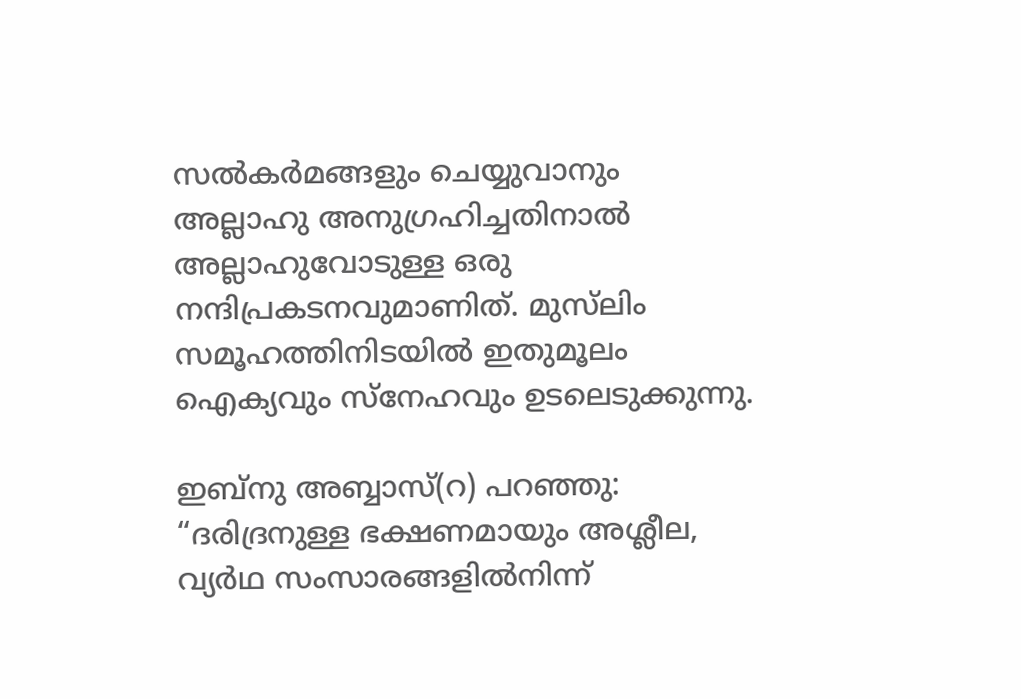സൽകർമങ്ങളും ചെയ്യുവാനും അല്ലാഹു അനുഗ്രഹിച്ചതിനാൽ അല്ലാഹുവോടുള്ള ഒരു നന്ദിപ്രകടനവുമാണിത്. മുസ്‌ലിം സമൂഹത്തിനിടയിൽ ഇതുമൂലം ഐക്യവും സ്‌നേഹവും ഉടലെടുക്കുന്നു.

ഇബ്‌നു അബ്ബാസ്(റ) പറഞ്ഞു: “ദരിദ്രനുള്ള ഭക്ഷണമായും അശ്ലീല, വ്യർഥ സംസാരങ്ങളിൽനിന്ന്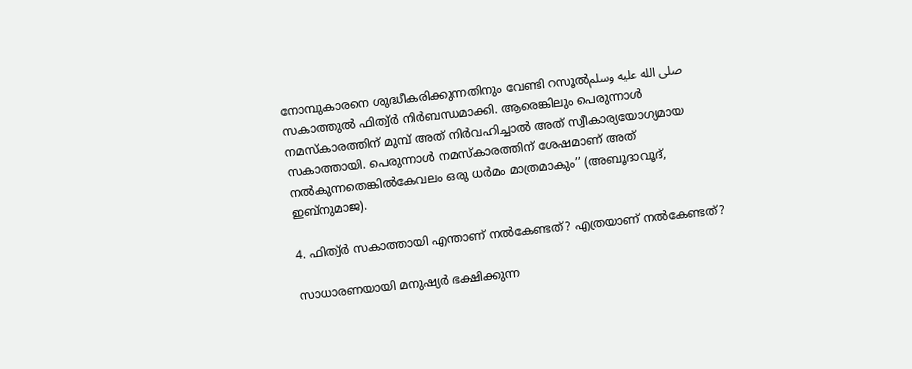നോമ്പുകാരനെ ശുദ്ധീകരിക്കുന്നതിനും വേണ്ടി റസൂൽصلى الله عليه وسلم സകാത്തുൽ ഫിത്വ‌്‌ർ നിർബന്ധമാക്കി. ആരെങ്കിലും പെരുന്നാൾ നമസ്‌കാരത്തിന് മുമ്പ് അത് നിർവഹിച്ചാൽ അത് സ്വീകാര്യയോഗ്യമായ സകാത്തായി. പെരുന്നാൾ നമസ്‌കാരത്തിന് ശേഷമാണ് അത് നൽകുന്നതെങ്കിൽകേവലം ഒരു ധർമം മാത്രമാകും’’ (അബൂദാവൂദ്, ഇബ്‌നുമാജ).

4. ഫിത്വ‌്‌ർ സകാത്തായി എന്താണ് നൽകേണ്ടത്? എത്രയാണ് നൽകേണ്ടത്?

സാധാരണയായി മനുഷ്യർ ഭക്ഷിക്കുന്ന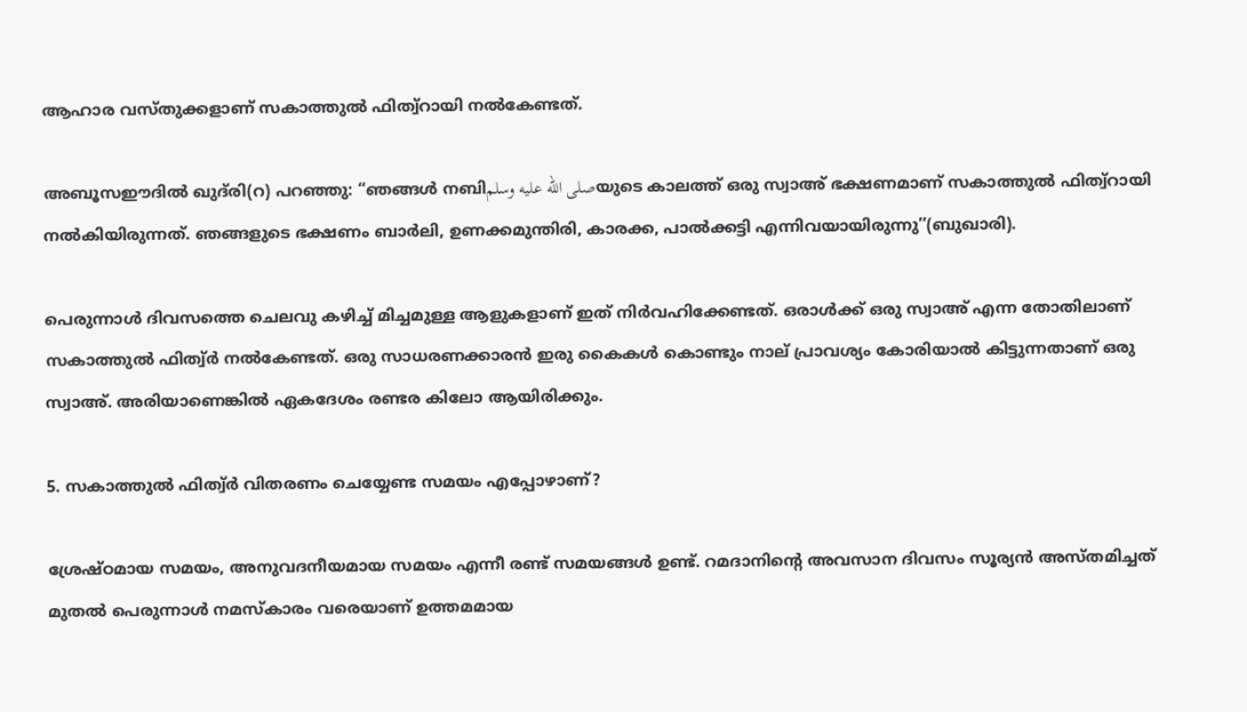ആഹാര വസ്തുക്കളാണ് സകാത്തുൽ ഫിത്വ്‌റായി നൽകേണ്ടത്.

അബൂസഈദിൽ ഖുദ്‌രി(റ) പറഞ്ഞു: “ഞങ്ങൾ നബിصلى الله عليه وسلمയുടെ കാലത്ത് ഒരു സ്വാഅ് ഭക്ഷണമാണ് സകാത്തുൽ ഫിത്വ്‌റായി നൽകിയിരുന്നത്. ഞങ്ങളുടെ ഭക്ഷണം ബാർലി, ഉണക്കമുന്തിരി, കാരക്ക, പാൽക്കട്ടി എന്നിവയായിരുന്നു’’(ബുഖാരി).

പെരുന്നാൾ ദിവസത്തെ ചെലവു കഴിച്ച് മിച്ചമുള്ള ആളുകളാണ് ഇത് നിർവഹിക്കേണ്ടത്. ഒരാൾക്ക് ഒരു സ്വാഅ് എന്ന തോതിലാണ് സകാത്തുൽ ഫിത്വ‌്‌ർ നൽകേണ്ടത്. ഒരു സാധരണക്കാരൻ ഇരു കൈകൾ കൊണ്ടും നാല് പ്രാവശ്യം കോരിയാൽ കിട്ടുന്നതാണ് ഒരു സ്വാഅ്. അരിയാണെങ്കിൽ ഏകദേശം രണ്ടര കിലോ ആയിരിക്കും.

5. സകാത്തുൽ ഫിത്വ‌്‌ർ വിതരണം ചെയ്യേണ്ട സമയം എപ്പോഴാണ്?

ശ്രേഷ്ഠമായ സമയം, അനുവദനീയമായ സമയം എന്നീ രണ്ട് സമയങ്ങൾ ഉണ്ട്. റമദാനിന്റെ അവസാന ദിവസം സൂര്യൻ അസ്തമിച്ചത് മുതൽ പെരുന്നാൾ നമസ്‌കാരം വരെയാണ് ഉത്തമമായ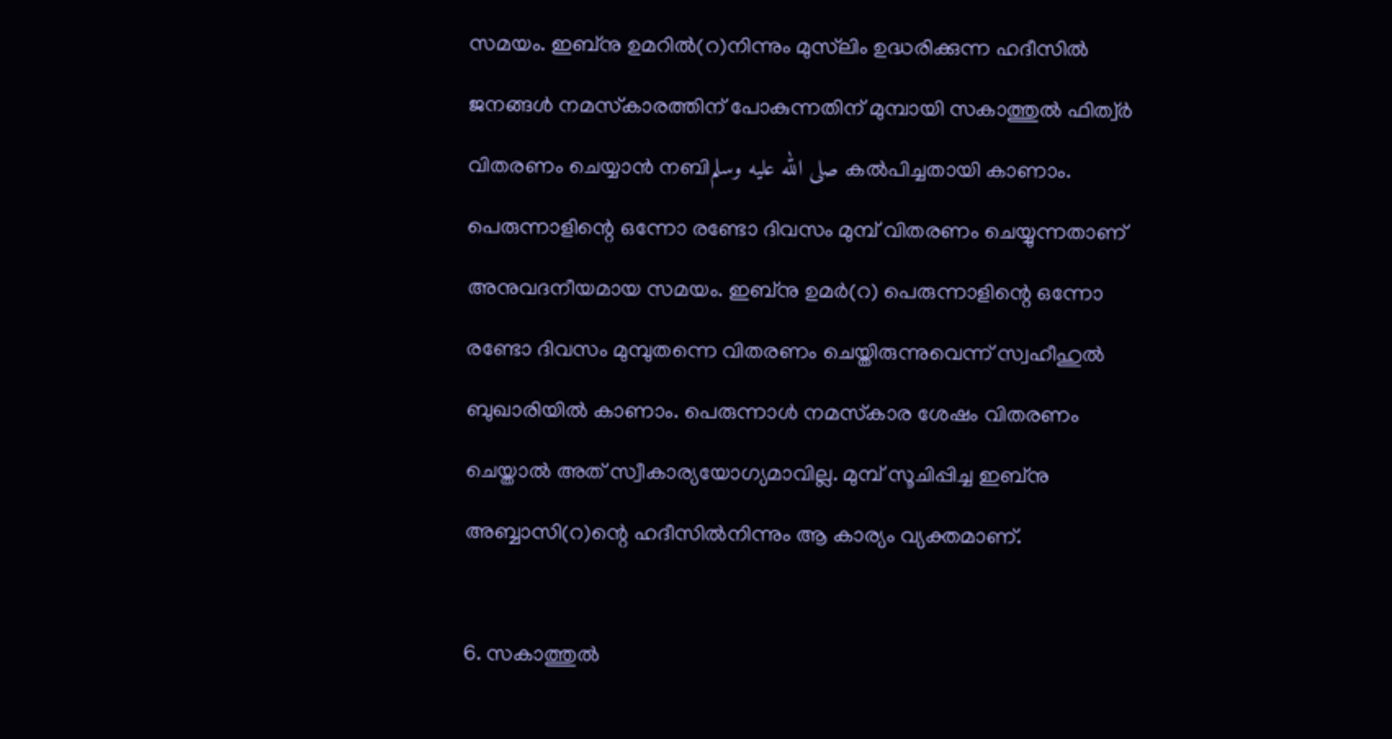സമയം. ഇബ്‌നു ഉമറിൽ(റ)നിന്നും മുസ്‌ലിം ഉദ്ധരിക്കുന്ന ഹദീസിൽ ജനങ്ങൾ നമസ്‌കാരത്തിന് പോകുന്നതിന് മുമ്പായി സകാത്തുൽ ഫിത്വ‌്‌ർ വിതരണം ചെയ്യാൻ നബിصلى الله عليه وسلم കൽപിച്ചതായി കാണാം. പെരുന്നാളിന്റെ ഒന്നോ രണ്ടോ ദിവസം മുമ്പ് വിതരണം ചെയ്യുന്നതാണ് അനുവദനീയമായ സമയം. ഇബ്‌നു ഉമർ(റ) പെരുന്നാളിന്റെ ഒന്നോ രണ്ടോ ദിവസം മുമ്പുതന്നെ വിതരണം ചെയ്തിരുന്നുവെന്ന് സ്വഹീഹുൽ ബുഖാരിയിൽ കാണാം. പെരുന്നാൾ നമസ്‌കാര ശേഷം വിതരണം ചെയ്താൽ അത് സ്വീകാര്യയോഗ്യമാവില്ല. മുമ്പ് സൂചിപ്പിച്ച ഇബ്‌നു അബ്ബാസി(റ)ന്റെ ഹദീസിൽനിന്നും ആ കാര്യം വ്യക്തമാണ്.

6. സകാത്തുൽ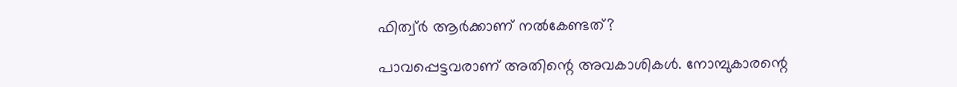ഫിത്വ‌്‌ർ ആർക്കാണ് നൽകേണ്ടത്?

പാവപ്പെട്ടവരാണ് അതിന്റെ അവകാശികൾ. നോമ്പുകാരന്റെ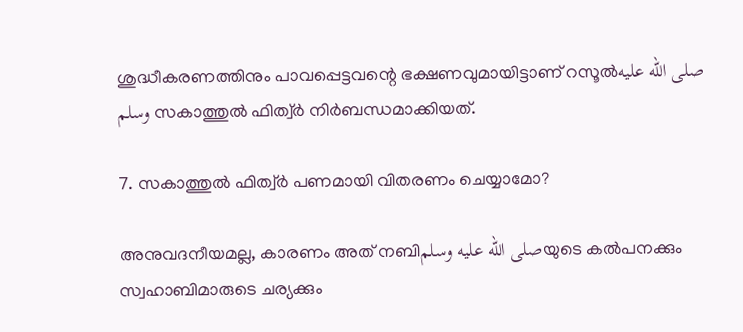ശുദ്ധീകരണത്തിനും പാവപ്പെട്ടവന്റെ ഭക്ഷണവുമായിട്ടാണ് റസൂൽصلى الله عليه وسلم സകാത്തുൽ ഫിത്വ‌്‌ർ നിർബന്ധമാക്കിയത്.

7. സകാത്തുൽ ഫിത്വ‌്‌ർ പണമായി വിതരണം ചെയ്യാമോ?

അനുവദനീയമല്ല, കാരണം അത് നബിصلى الله عليه وسلمയുടെ കൽപനക്കും സ്വഹാബിമാരുടെ ചര്യക്കും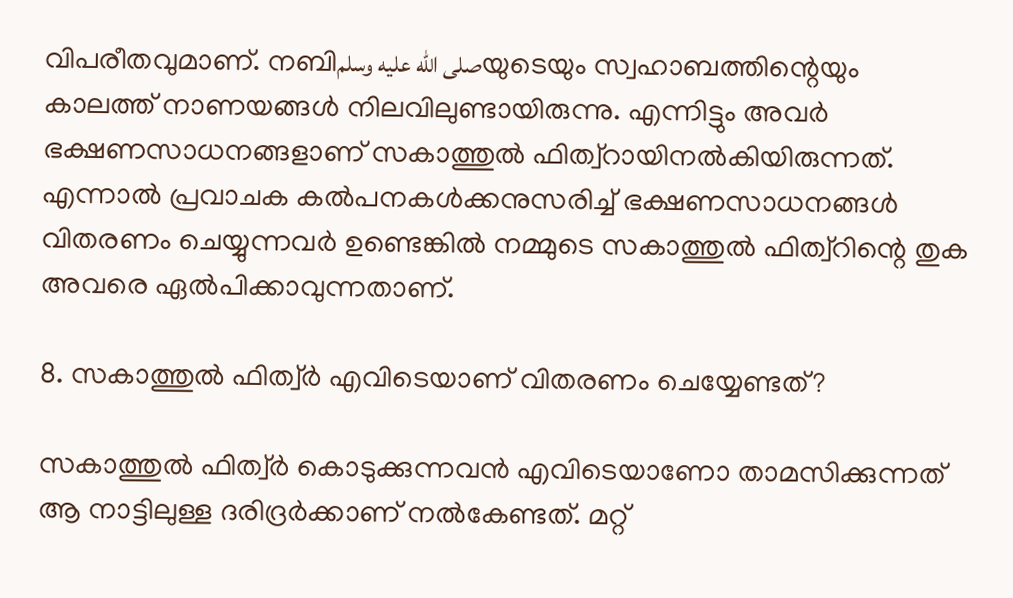വിപരീതവുമാണ്. നബിصلى الله عليه وسلمയുടെയും സ്വഹാബത്തിന്റെയും കാലത്ത് നാണയങ്ങൾ നിലവിലുണ്ടായിരുന്നു. എന്നിട്ടും അവർ ഭക്ഷണസാധനങ്ങളാണ് സകാത്തുൽ ഫിത്വ്‌റായിനൽകിയിരുന്നത്. എന്നാൽ പ്രവാചക കൽപനകൾക്കനുസരിച്ച് ഭക്ഷണസാധനങ്ങൾ വിതരണം ചെയ്യുന്നവർ ഉണ്ടെങ്കിൽ നമ്മുടെ സകാത്തുൽ ഫിത്വ്‌റിന്റെ തുക അവരെ ഏൽപിക്കാവുന്നതാണ്.

8. സകാത്തുൽ ഫിത്വ‌്‌ർ എവിടെയാണ് വിതരണം ചെയ്യേണ്ടത്?

സകാത്തുൽ ഫിത്വ‌്‌ർ കൊടുക്കുന്നവൻ എവിടെയാണോ താമസിക്കുന്നത് ആ നാട്ടിലുള്ള ദരിദ്രർക്കാണ് നൽകേണ്ടത്. മറ്റ്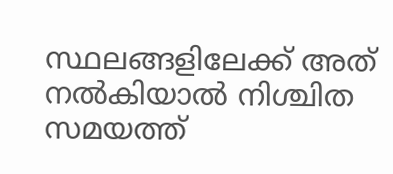സ്ഥലങ്ങളിലേക്ക് അത് നൽകിയാൽ നിശ്ചിത സമയത്ത്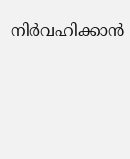നിർവഹിക്കാൻ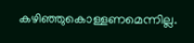കഴിഞ്ഞുകൊള്ളണമെന്നില്ല.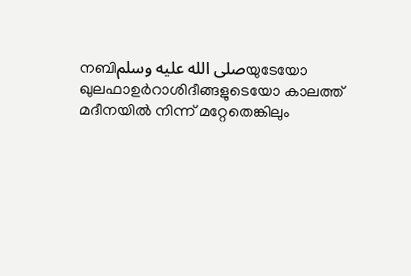നബിصلى الله عليه وسلمയുടേയോ ഖുലഫാഉർറാശിദീങ്ങളുടെയോ കാലത്ത് മദീനയിൽ നിന്ന് മറ്റേതെങ്കിലും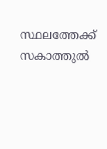സ്ഥലത്തേക്ക് സകാത്തുൽ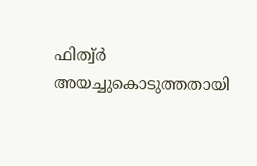ഫിത്വ‌്‌ർ അയച്ചുകൊടുത്തതായി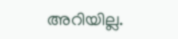അറിയില്ല.